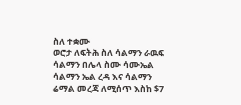ስለ ተቋሙ
ወሮታ ለፍትሕ ስለ ሳልማን ራዉፍ ሳልማን በሌላ ስሙ ሳሙኤል ሳልማን ኤል ረዳ እና ሳልማን ሬማል መረጃ ለሚሰጥ እስከ $7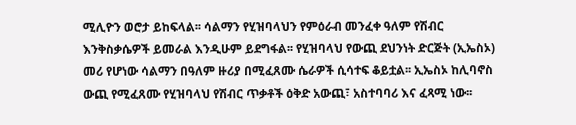ሚሊዮን ወሮታ ይከፍላል፡፡ ሳልማን የሂዝባላህን የምዕራብ መንፈቀ ዓለም የሽብር እንቅስቃሴዎች ይመራል እንዲሁም ይደግፋል፡፡ የሂዝባላህ የውጪ ደህንነት ድርጅት (ኢኤስኦ) መሪ የሆነው ሳልማን በዓለም ዙሪያ በሚፈጸሙ ሴራዎች ሲሳተፍ ቆይቷል፡፡ ኢኤስኦ ከሊባኖስ ውጪ የሚፈጸሙ የሂዝባላህ የሽብር ጥቃቶች ዕቅድ አውጪ፣ አስተባባሪ እና ፈጻሚ ነው፡፡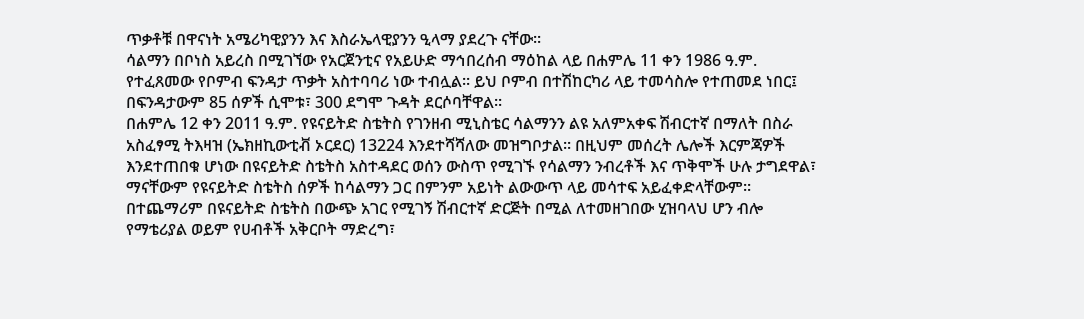ጥቃቶቹ በዋናነት አሜሪካዊያንን እና እስራኤላዊያንን ዒላማ ያደረጉ ናቸው፡፡
ሳልማን በቦነስ አይረስ በሚገኘው የአርጀንቲና የአይሁድ ማኅበረሰብ ማዕከል ላይ በሐምሌ 11 ቀን 1986 ዓ.ም. የተፈጸመው የቦምብ ፍንዳታ ጥቃት አስተባባሪ ነው ተብሏል፡፡ ይህ ቦምብ በተሽከርካሪ ላይ ተመሳስሎ የተጠመደ ነበር፤ በፍንዳታውም 85 ሰዎች ሲሞቱ፣ 300 ደግሞ ጉዳት ደርሶባቸዋል፡፡
በሐምሌ 12 ቀን 2011 ዓ.ም. የዩናይትድ ስቴትስ የገንዘብ ሚኒስቴር ሳልማንን ልዩ አለምአቀፍ ሽብርተኛ በማለት በስራ አስፈፃሚ ትእዛዝ (ኤክዘኪውቲቭ ኦርደር) 13224 እንደተሻሻለው መዝግቦታል፡፡ በዚህም መሰረት ሌሎች እርምጃዎች እንደተጠበቁ ሆነው በዩናይትድ ስቴትስ አስተዳደር ወሰን ውስጥ የሚገኙ የሳልማን ንብረቶች እና ጥቅሞች ሁሉ ታግደዋል፣ ማናቸውም የዩናይትድ ስቴትስ ሰዎች ከሳልማን ጋር በምንም አይነት ልውውጥ ላይ መሳተፍ አይፈቀድላቸውም፡፡ በተጨማሪም በዩናይትድ ስቴትስ በውጭ አገር የሚገኝ ሽብርተኛ ድርጅት በሚል ለተመዘገበው ሂዝባላህ ሆን ብሎ የማቴሪያል ወይም የሀብቶች አቅርቦት ማድረግ፣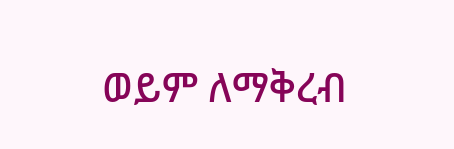ወይም ለማቅረብ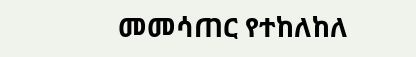መመሳጠር የተከለከለ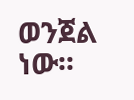ወንጀል ነው፡፡